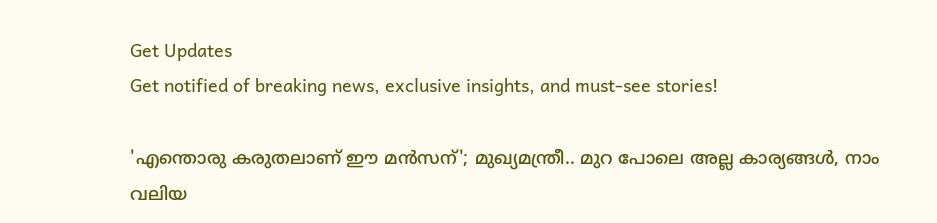Get Updates
Get notified of breaking news, exclusive insights, and must-see stories!

'എന്തൊരു കരുതലാണ് ഈ മൻസന്'; മുഖ്യമന്ത്രീ.. മുറ പോലെ അല്ല കാര്യങ്ങൾ, നാം വലിയ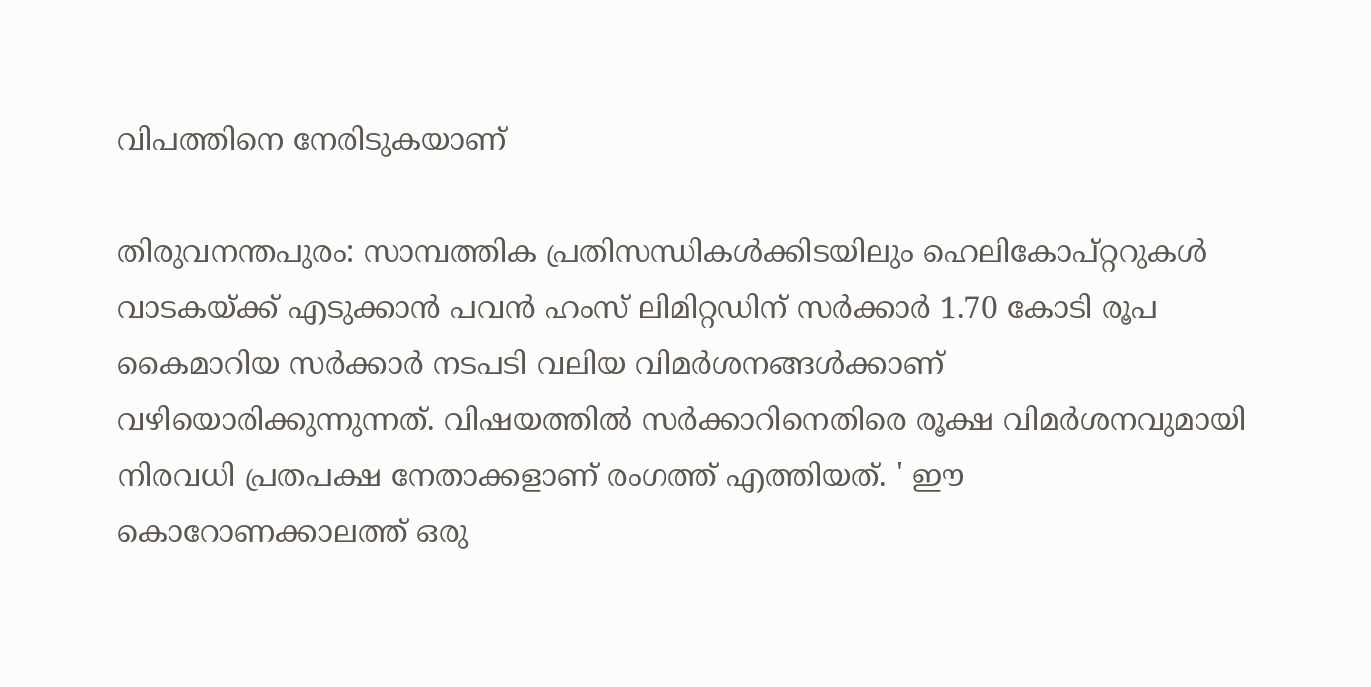വിപത്തിനെ നേരിടുകയാണ്

തിരുവനന്തപുരം: സാമ്പത്തിക പ്രതിസന്ധികള്‍ക്കിടയിലും ഹെലികോപ്റ്ററുകൾ വാടകയ്ക്ക് എടുക്കാൻ പവൻ ഹംസ് ലിമിറ്റഡിന് സർക്കാർ 1.70 കോടി രൂപ കൈമാറിയ സര്‍ക്കാര്‍ നടപടി വലിയ വിമര്‍ശനങ്ങള്‍ക്കാണ് വഴിയൊരിക്കുന്നുന്നത്. വിഷയത്തില്‍ സര്‍ക്കാറിനെതിരെ രൂക്ഷ വിമര്‍ശനവുമായി നിരവധി പ്രതപക്ഷ നേതാക്കളാണ് രംഗത്ത് എത്തിയത്. ' ഈ കൊറോണക്കാലത്ത് ഒരു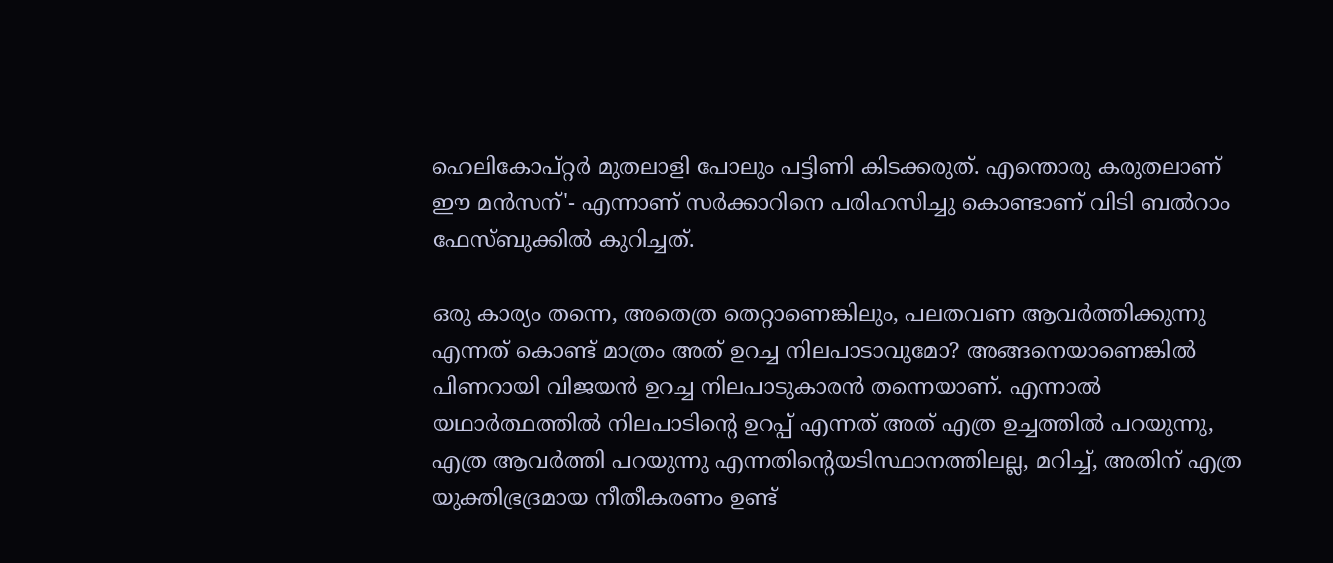ഹെലികോപ്റ്റർ മുതലാളി പോലും പട്ടിണി കിടക്കരുത്. എന്തൊരു കരുതലാണ് ഈ മൻസന്'- എന്നാണ് സര്‍ക്കാറിനെ പരിഹസിച്ചു കൊണ്ടാണ് വിടി ബല്‍റാം ഫേസ്ബുക്കില്‍ കുറിച്ചത്.

ഒരു കാര്യം തന്നെ, അതെത്ര തെറ്റാണെങ്കിലും, പലതവണ ആവർത്തിക്കുന്നു എന്നത് കൊണ്ട് മാത്രം അത് ഉറച്ച നിലപാടാവുമോ? അങ്ങനെയാണെങ്കിൽ പിണറായി വിജയൻ ഉറച്ച നിലപാടുകാരൻ തന്നെയാണ്. എന്നാൽ യഥാർത്ഥത്തിൽ നിലപാടിൻ്റെ ഉറപ്പ് എന്നത് അത് എത്ര ഉച്ചത്തിൽ പറയുന്നു, എത്ര ആവർത്തി പറയുന്നു എന്നതിൻ്റെയടിസ്ഥാനത്തിലല്ല, മറിച്ച്, അതിന് എത്ര യുക്തിഭ്രദ്രമായ നീതീകരണം ഉണ്ട്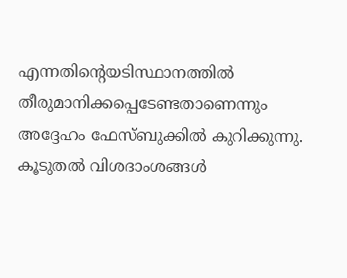എന്നതിൻ്റെയടിസ്ഥാനത്തിൽ തീരുമാനിക്കപ്പെടേണ്ടതാണെന്നും അദ്ദേഹം ഫേസ്ബുക്കില്‍ കുറിക്കുന്നു. കൂടുതല്‍ വിശദാംശങ്ങള്‍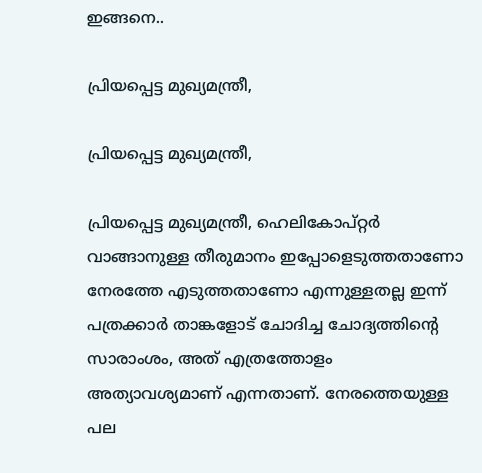ഇങ്ങനെ..

പ്രിയപ്പെട്ട മുഖ്യമന്ത്രീ,

പ്രിയപ്പെട്ട മുഖ്യമന്ത്രീ,

പ്രിയപ്പെട്ട മുഖ്യമന്ത്രീ, ഹെലികോപ്റ്റർ വാങ്ങാനുള്ള തീരുമാനം ഇപ്പോളെടുത്തതാണോ നേരത്തേ എടുത്തതാണോ എന്നുള്ളതല്ല ഇന്ന് പത്രക്കാർ താങ്കളോട് ചോദിച്ച ചോദ്യത്തിൻ്റെ സാരാംശം, അത് എത്രത്തോളം അത്യാവശ്യമാണ് എന്നതാണ്. നേരത്തെയുള്ള പല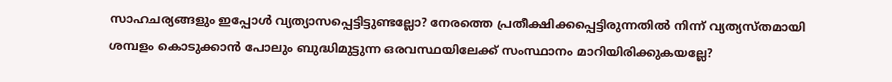സാഹചര്യങ്ങളും ഇപ്പോൾ വ്യത്യാസപ്പെട്ടിട്ടുണ്ടല്ലോ? നേരത്തെ പ്രതീക്ഷിക്കപ്പെട്ടിരുന്നതിൽ നിന്ന് വ്യത്യസ്തമായി ശമ്പളം കൊടുക്കാൻ പോലും ബുദ്ധിമുട്ടുന്ന ഒരവസ്ഥയിലേക്ക് സംസ്ഥാനം മാറിയിരിക്കുകയല്ലേ?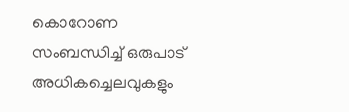കൊറോണ സംബന്ധിച്ച് ഒരുപാട് അധികച്ചെലവുകളും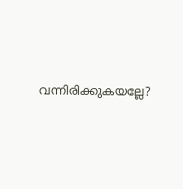വന്നിരിക്കുകയല്ലേ?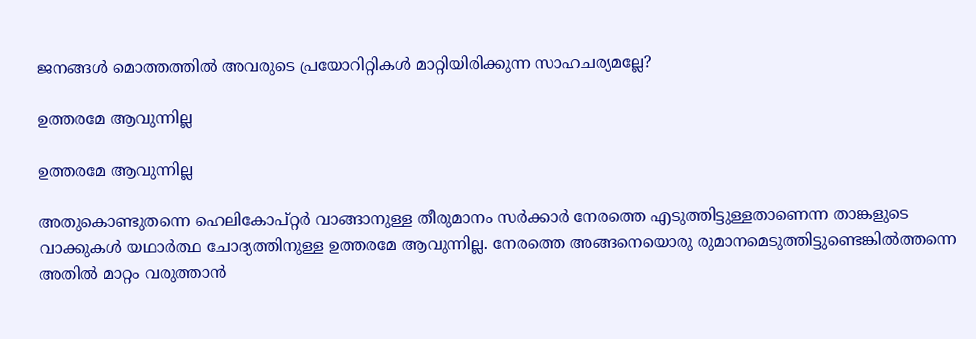ജനങ്ങൾ മൊത്തത്തിൽ അവരുടെ പ്രയോറിറ്റികൾ മാറ്റിയിരിക്കുന്ന സാഹചര്യമല്ലേ?

ഉത്തരമേ ആവുന്നില്ല

ഉത്തരമേ ആവുന്നില്ല

അതുകൊണ്ടുതന്നെ ഹെലികോപ്റ്റർ വാങ്ങാനുള്ള തീരുമാനം സർക്കാർ നേരത്തെ എടുത്തിട്ടുള്ളതാണെന്ന താങ്കളുടെ വാക്കുകൾ യഥാർത്ഥ ചോദ്യത്തിനുള്ള ഉത്തരമേ ആവുന്നില്ല. നേരത്തെ അങ്ങനെയൊരു രുമാനമെടുത്തിട്ടുണ്ടെങ്കിൽത്തന്നെ അതിൽ മാറ്റം വരുത്താൻ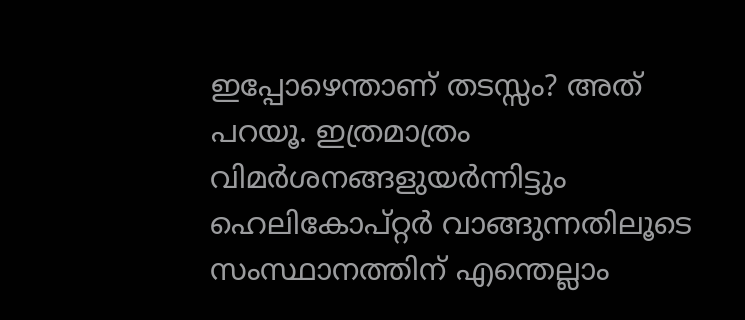ഇപ്പോഴെന്താണ് തടസ്സം? അത് പറയൂ. ഇത്രമാത്രം വിമർശനങ്ങളുയർന്നിട്ടും ഹെലികോപ്റ്റർ വാങ്ങുന്നതിലൂടെ സംസ്ഥാനത്തിന് എന്തെല്ലാം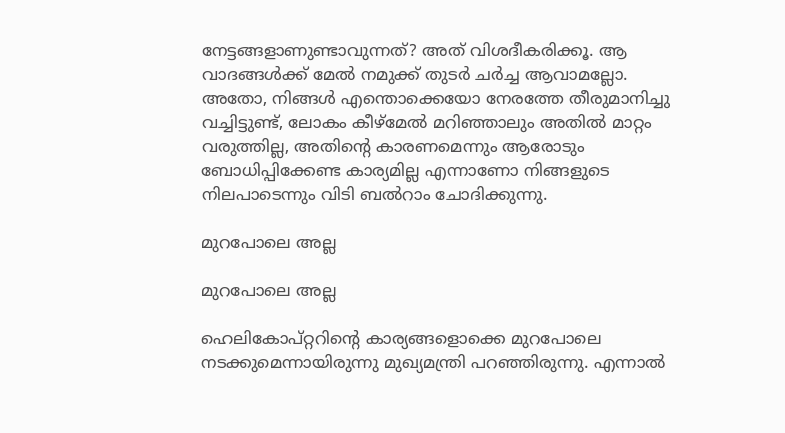നേട്ടങ്ങളാണുണ്ടാവുന്നത്? അത് വിശദീകരിക്കൂ. ആ വാദങ്ങൾക്ക് മേൽ നമുക്ക് തുടർ ചർച്ച ആവാമല്ലോ. അതോ, നിങ്ങൾ എന്തൊക്കെയോ നേരത്തേ തീരുമാനിച്ചു വച്ചിട്ടുണ്ട്, ലോകം കീഴ്മേൽ മറിഞ്ഞാലും അതിൽ മാറ്റം വരുത്തില്ല, അതിൻ്റെ കാരണമെന്നും ആരോടും ബോധിപ്പിക്കേണ്ട കാര്യമില്ല എന്നാണോ നിങ്ങളുടെ നിലപാടെന്നും വിടി ബല്‍റാം ചോദിക്കുന്നു.

മുറപോലെ അല്ല

മുറപോലെ അല്ല

ഹെലികോപ്റ്ററിന്‍റെ കാര്യങ്ങളൊക്കെ മുറപോലെ നടക്കുമെന്നായിരുന്നു മുഖ്യമന്ത്രി പറഞ്ഞിരുന്നു. എന്നാല്‍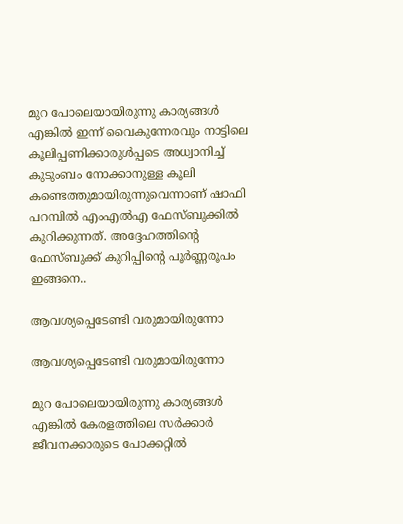മുറ പോലെയായിരുന്നു കാര്യങ്ങൾ എങ്കിൽ ഇന്ന് വൈകുന്നേരവും നാട്ടിലെ കൂലിപ്പണിക്കാരുൾപ്പടെ അധ്വാനിച്ച് കുടുംബം നോക്കാനുള്ള കൂലി കണ്ടെത്തുമായിരുന്നുവെന്നാണ് ഷാഫി പറമ്പില്‍ എംഎല്‍എ ഫേസ്ബുക്കില്‍ കുറിക്കുന്നത്. അദ്ദേഹത്തിന്‍റെ ഫേസ്ബുക്ക് കുറിപ്പിന്‍റെ പൂര്‍ണ്ണരൂപം ഇങ്ങനെ..

ആവശ്യപ്പെടേണ്ടി വരുമായിരുന്നോ

ആവശ്യപ്പെടേണ്ടി വരുമായിരുന്നോ

മുറ പോലെയായിരുന്നു കാര്യങ്ങൾ എങ്കിൽ കേരളത്തിലെ സർക്കാർ ജീവനക്കാരുടെ പോക്കറ്റിൽ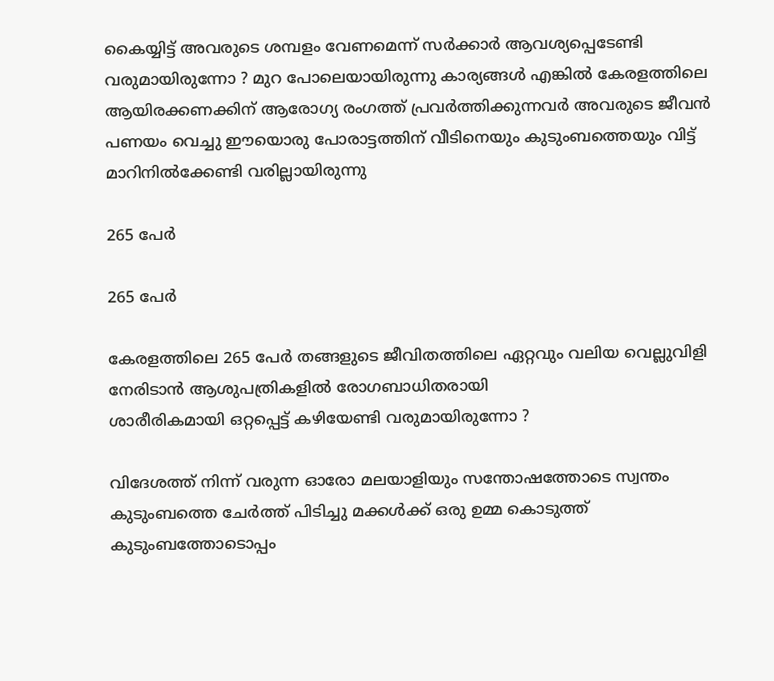കൈയ്യിട്ട് അവരുടെ ശമ്പളം വേണമെന്ന് സർക്കാർ ആവശ്യപ്പെടേണ്ടി വരുമായിരുന്നോ ? മുറ പോലെയായിരുന്നു കാര്യങ്ങൾ എങ്കിൽ കേരളത്തിലെ ആയിരക്കണക്കിന് ആരോഗ്യ രംഗത്ത് പ്രവർത്തിക്കുന്നവർ അവരുടെ ജീവൻ പണയം വെച്ചു ഈയൊരു പോരാട്ടത്തിന് വീടിനെയും കുടുംബത്തെയും വിട്ട് മാറിനിൽക്കേണ്ടി വരില്ലായിരുന്നു

265 പേർ

265 പേർ

കേരളത്തിലെ 265 പേർ തങ്ങളുടെ ജീവിതത്തിലെ ഏറ്റവും വലിയ വെല്ലുവിളി നേരിടാൻ ആശുപത്രികളിൽ രോഗബാധിതരായി
ശാരീരികമായി ഒറ്റപ്പെട്ട് കഴിയേണ്ടി വരുമായിരുന്നോ ?

വിദേശത്ത് നിന്ന് വരുന്ന ഓരോ മലയാളിയും സന്തോഷത്തോടെ സ്വന്തം കുടുംബത്തെ ചേർത്ത് പിടിച്ചു മക്കൾക്ക് ഒരു ഉമ്മ കൊടുത്ത് കുടുംബത്തോടൊപ്പം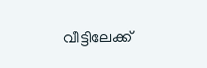വീട്ടിലേക്ക്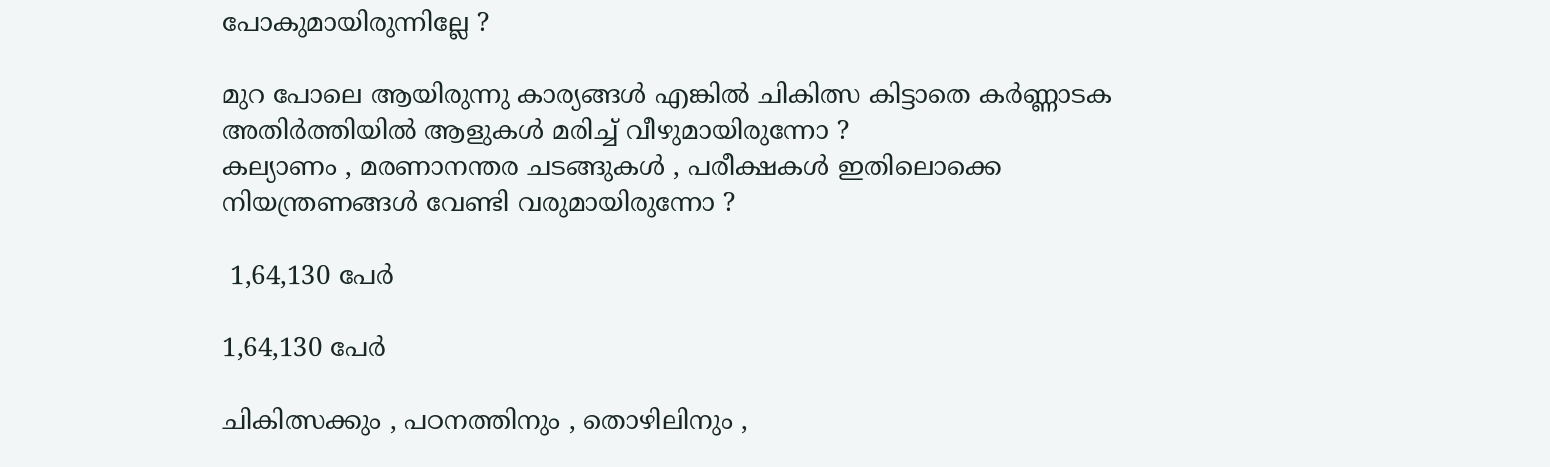പോകുമായിരുന്നില്ലേ ?

മുറ പോലെ ആയിരുന്നു കാര്യങ്ങൾ എങ്കിൽ ചികിത്സ കിട്ടാതെ കർണ്ണാടക അതിർത്തിയിൽ ആളുകൾ മരിച്ച് വീഴുമായിരുന്നോ ?
കല്യാണം , മരണാനന്തര ചടങ്ങുകൾ , പരീക്ഷകൾ ഇതിലൊക്കെ നിയന്ത്രണങ്ങൾ വേണ്ടി വരുമായിരുന്നോ ?

 1,64,130 പേർ

1,64,130 പേർ

ചികിത്സക്കും , പഠനത്തിനും , തൊഴിലിനും ,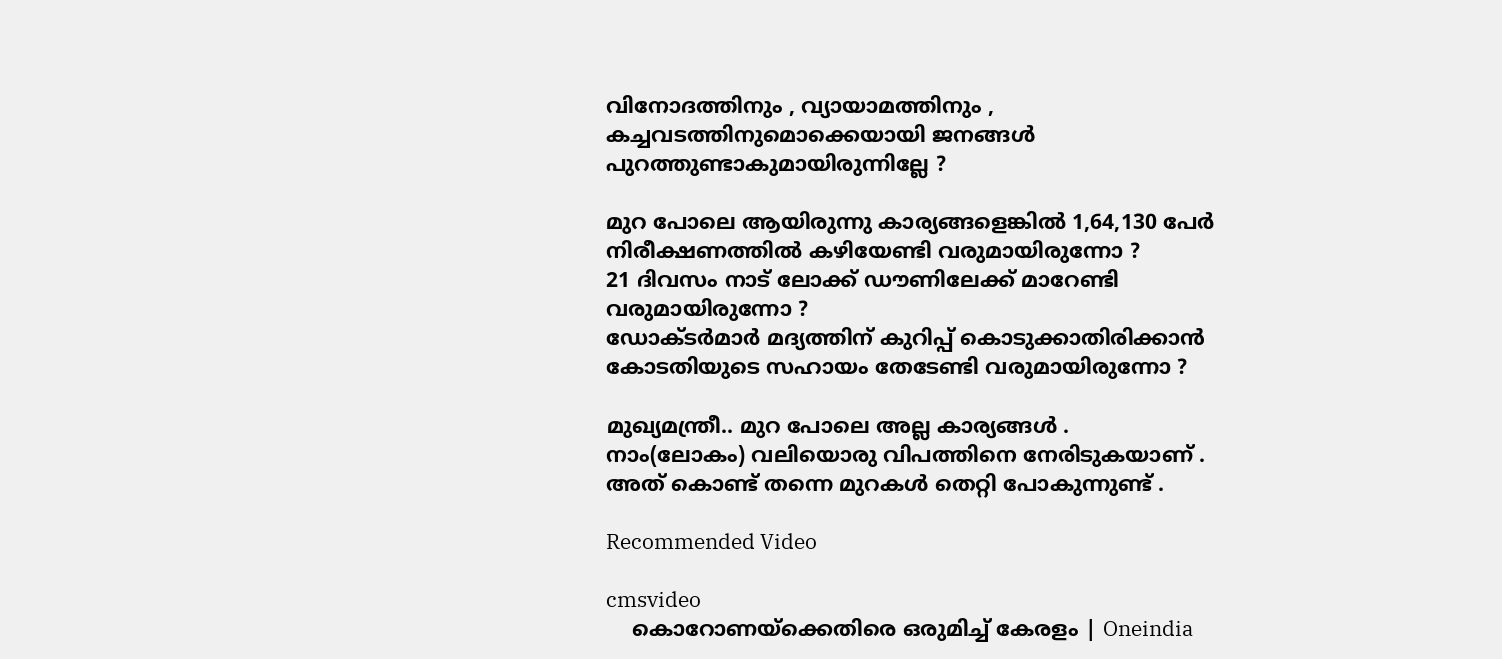വിനോദത്തിനും , വ്യായാമത്തിനും , കച്ചവടത്തിനുമൊക്കെയായി ജനങ്ങൾ പുറത്തുണ്ടാകുമായിരുന്നില്ലേ ?

മുറ പോലെ ആയിരുന്നു കാര്യങ്ങളെങ്കിൽ 1,64,130 പേർ നിരീക്ഷണത്തിൽ കഴിയേണ്ടി വരുമായിരുന്നോ ?
21 ദിവസം നാട് ലോക്ക് ഡൗണിലേക്ക് മാറേണ്ടി വരുമായിരുന്നോ ?
ഡോക്ടർമാർ മദ്യത്തിന് കുറിപ്പ് കൊടുക്കാതിരിക്കാൻ കോടതിയുടെ സഹായം തേടേണ്ടി വരുമായിരുന്നോ ?

മുഖ്യമന്ത്രീ.. മുറ പോലെ അല്ല കാര്യങ്ങൾ .
നാം(ലോകം) വലിയൊരു വിപത്തിനെ നേരിടുകയാണ് . അത് കൊണ്ട് തന്നെ മുറകൾ തെറ്റി പോകുന്നുണ്ട് .

Recommended Video

cmsvideo
    കൊറോണയ്ക്കെതിരെ ഒരുമിച്ച് കേരളം | Oneindia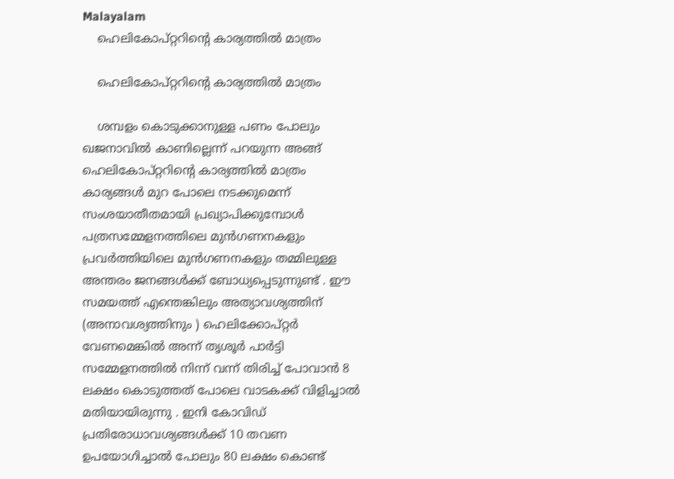Malayalam
    ഹെലികോപ്റ്ററിന്റെ കാര്യത്തിൽ മാത്രം

    ഹെലികോപ്റ്ററിന്റെ കാര്യത്തിൽ മാത്രം

    ശമ്പളം കൊടുക്കാനുള്ള പണം പോലും ഖജനാവിൽ കാണില്ലെന്ന് പറയുന്ന അങ്ങ് ഹെലികോപ്റ്ററിന്റെ കാര്യത്തിൽ മാത്രം കാര്യങ്ങൾ മുറ പോലെ നടക്കുമെന്ന് സംശയാതീതമായി പ്രഖ്യാപിക്കുമ്പോൾ പത്രസമ്മേളനത്തിലെ മുൻഗണനകളും പ്രവർത്തിയിലെ മുൻഗണനകളും തമ്മിലുള്ള അന്തരം ജനങ്ങൾക്ക് ബോധ്യപ്പെടുന്നുണ്ട് . ഈ സമയത്ത് എന്തെങ്കിലും അത്യാവശ്യത്തിന് (അനാവശ്യത്തിനും ) ഹെലിക്കോപ്റ്റർ വേണമെങ്കിൽ അന്ന് തൃശൂർ പാർട്ടി സമ്മേളനത്തിൽ നിന്ന് വന്ന് തിരിച്ച് പോവാൻ 8 ലക്ഷം കൊടുത്തത് പോലെ വാടകക്ക് വിളിച്ചാൽ മതിയായിരുന്നു . ഇനി കോവിഡ് പ്രതിരോധാവശ്യങ്ങൾക്ക് 10 തവണ ഉപയോഗിച്ചാൽ പോലും 80 ലക്ഷം കൊണ്ട്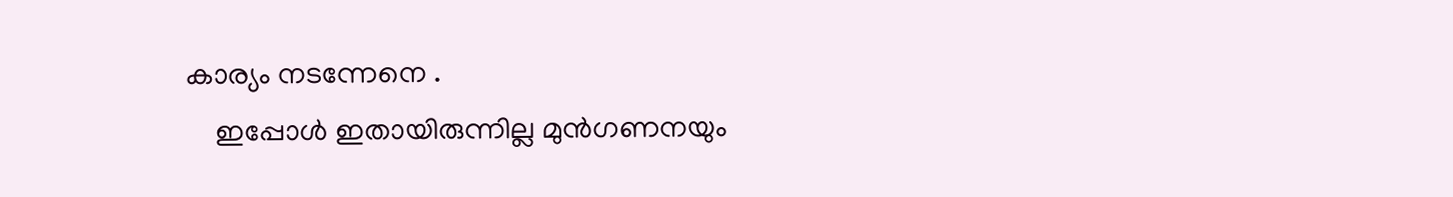കാര്യം നടന്നേനെ .
    ഇപ്പോൾ ഇതായിരുന്നില്ല മുൻഗണനയും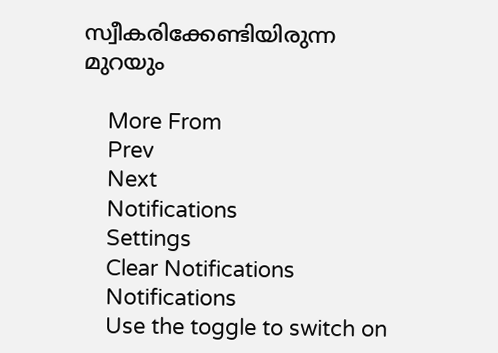സ്വീകരിക്കേണ്ടിയിരുന്ന മുറയും

    More From
    Prev
    Next
    Notifications
    Settings
    Clear Notifications
    Notifications
    Use the toggle to switch on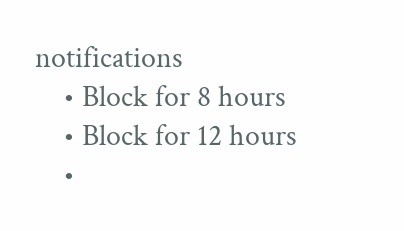notifications
    • Block for 8 hours
    • Block for 12 hours
    •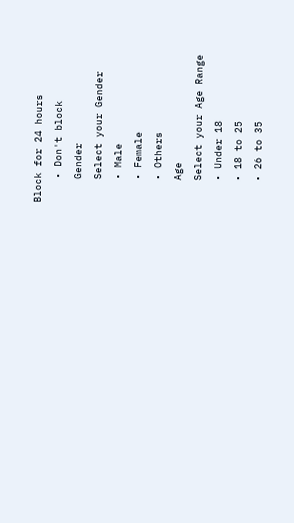Block for 24 hours
    • Don't block
    Gender
    Select your Gender
    • Male
    • Female
    • Others
    Age
    Select your Age Range
    • Under 18
    • 18 to 25
    • 26 to 35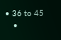• 36 to 45
    •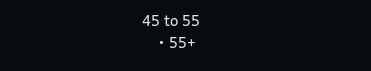45 to 55
    • 55+